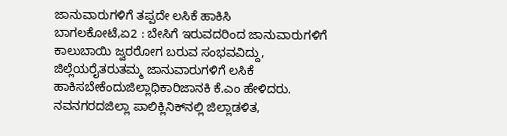ಜಾನುವಾರುಗಳಿಗೆ ತಪ್ಪದೇ ಲಸಿಕೆ ಹಾಕಿಸಿ
ಬಾಗಲಕೋಟೆ,ಏ2 : ಬೇಸಿಗೆ ಇರುವದರಿಂದ ಜಾನುವಾರುಗಳಿಗೆ ಕಾಲುಬಾಯಿ ಜ್ವರರೋಗ ಬರುವ ಸಂಭವವಿದ್ದು, ಜಿಲ್ಲೆಯರೈತರುತಮ್ಮ ಜಾನುವಾರುಗಳಿಗೆ ಲಸಿಕೆ ಹಾಕಿಸಬೇಕೆಂದುಜಿಲ್ಲಾಧಿಕಾರಿಜಾನಕಿ ಕೆ.ಎಂ ಹೇಳಿದರು.
ನವನಗರದಜಿಲ್ಲಾ ಪಾಲಿಕ್ಲಿನಿಕ್‍ನಲ್ಲಿ ಜಿಲ್ಲಾಡಳಿತ,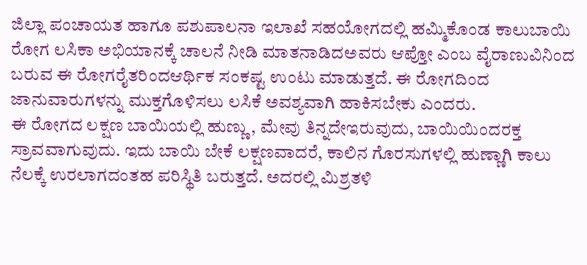ಜಿಲ್ಲಾ ಪಂಚಾಯತ ಹಾಗೂ ಪಶುಪಾಲನಾ ಇಲಾಖೆ ಸಹಯೋಗದಲ್ಲಿ ಹಮ್ಮಿಕೊಂಡ ಕಾಲುಬಾಯಿ ರೋಗ ಲಸಿಕಾ ಅಭಿಯಾನಕ್ಕೆ ಚಾಲನೆ ನೀಡಿ ಮಾತನಾಡಿದಅವರು ಆಪ್ತೋ ಎಂಬ ವೈರಾಣುವಿನಿಂದ ಬರುವ ಈ ರೋಗರೈತರಿಂದಆರ್ಥಿಕ ಸಂಕಷ್ಟ ಉಂಟು ಮಾಡುತ್ತದೆ. ಈ ರೋಗದಿಂದ ಜಾನುವಾರುಗಳನ್ನು ಮುಕ್ತಗೊಳಿಸಲು ಲಸಿಕೆ ಅವಶ್ಯವಾಗಿ ಹಾಕಿಸಬೇಕು ಎಂದರು.
ಈ ರೋಗದ ಲಕ್ಷಣ ಬಾಯಿಯಲ್ಲಿ ಹುಣ್ಣು, ಮೇವು ತಿನ್ನದೇಇರುವುದು, ಬಾಯಿಯಿಂದರಕ್ತ ಸ್ರಾವವಾಗುವುದು. ಇದು ಬಾಯಿ ಬೇಕೆ ಲಕ್ಷಣವಾದರೆ, ಕಾಲಿನ ಗೊರಸುಗಳಲ್ಲಿ ಹುಣ್ಣಾಗಿ ಕಾಲು ನೆಲಕ್ಕೆ ಉರಲಾಗದಂತಹ ಪರಿಸ್ಥಿತಿ ಬರುತ್ತದೆ. ಅದರಲ್ಲಿ ಮಿಶ್ರತಳಿ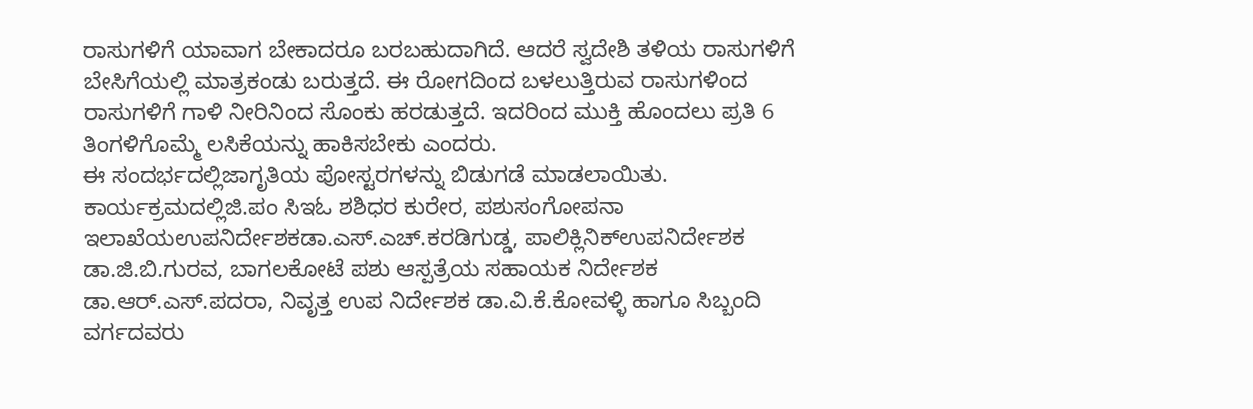ರಾಸುಗಳಿಗೆ ಯಾವಾಗ ಬೇಕಾದರೂ ಬರಬಹುದಾಗಿದೆ. ಆದರೆ ಸ್ವದೇಶಿ ತಳಿಯ ರಾಸುಗಳಿಗೆ ಬೇಸಿಗೆಯಲ್ಲಿ ಮಾತ್ರಕಂಡು ಬರುತ್ತದೆ. ಈ ರೋಗದಿಂದ ಬಳಲುತ್ತಿರುವ ರಾಸುಗಳಿಂದ ರಾಸುಗಳಿಗೆ ಗಾಳಿ ನೀರಿನಿಂದ ಸೊಂಕು ಹರಡುತ್ತದೆ. ಇದರಿಂದ ಮುಕ್ತಿ ಹೊಂದಲು ಪ್ರತಿ 6 ತಿಂಗಳಿಗೊಮ್ಮೆ ಲಸಿಕೆಯನ್ನು ಹಾಕಿಸಬೇಕು ಎಂದರು.
ಈ ಸಂದರ್ಭದಲ್ಲಿಜಾಗೃತಿಯ ಪೋಸ್ಟರಗಳನ್ನು ಬಿಡುಗಡೆ ಮಾಡಲಾಯಿತು. ಕಾರ್ಯಕ್ರಮದಲ್ಲಿಜಿ.ಪಂ ಸಿಇಓ ಶಶಿಧರ ಕುರೇರ, ಪಶುಸಂಗೋಪನಾ ಇಲಾಖೆಯಉಪನಿರ್ದೇಶಕಡಾ.ಎಸ್.ಎಚ್.ಕರಡಿಗುಡ್ಡ, ಪಾಲಿಕ್ಲಿನಿಕ್‍ಉಪನಿರ್ದೇಶಕ ಡಾ.ಜಿ.ಬಿ.ಗುರವ, ಬಾಗಲಕೋಟೆ ಪಶು ಆಸ್ಪತ್ರೆಯ ಸಹಾಯಕ ನಿರ್ದೇಶಕ ಡಾ.ಆರ್.ಎಸ್.ಪದರಾ, ನಿವೃತ್ತ ಉಪ ನಿರ್ದೇಶಕ ಡಾ.ವಿ.ಕೆ.ಕೋವಳ್ಳಿ ಹಾಗೂ ಸಿಬ್ಬಂದಿ ವರ್ಗದವರು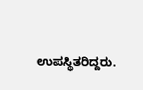ಉಪಸ್ಥಿತರಿದ್ದರು.